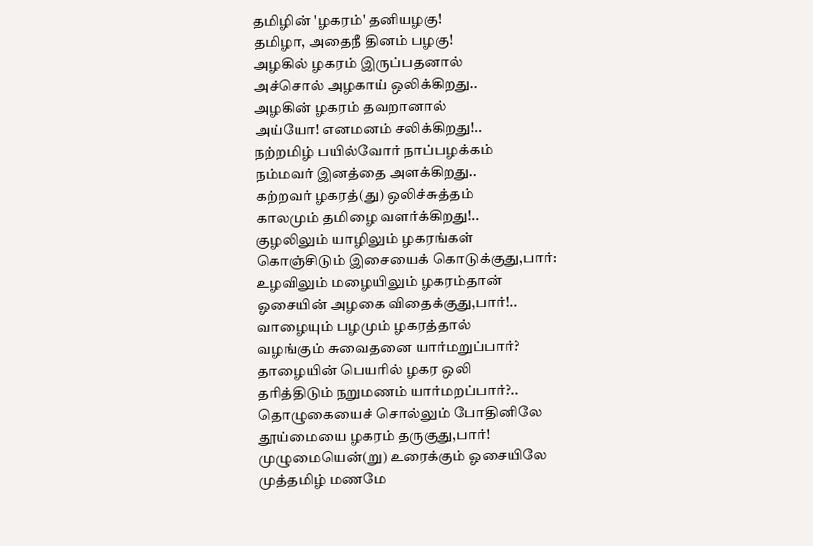தமிழின் 'ழகரம்' தனியழகு!
தமிழா, அதைநீ தினம் பழகு!
அழகில் ழகரம் இருப்பதனால்
அச்சொல் அழகாய் ஒலிக்கிறது..
அழகின் ழகரம் தவறானால்
அய்யோ! எனமனம் சலிக்கிறது!..
நற்றமிழ் பயில்வோர் நாப்பழக்கம்
நம்மவர் இனத்தை அளக்கிறது..
கற்றவர் ழகரத்(து) ஒலிச்சுத்தம்
காலமும் தமிழை வளர்க்கிறது!..
குழலிலும் யாழிலும் ழகரங்கள்
கொஞ்சிடும் இசையைக் கொடுக்குது,பார்:
உழவிலும் மழையிலும் ழகரம்தான்
ஓசையின் அழகை விதைக்குது,பார்!..
வாழையும் பழமும் ழகரத்தால்
வழங்கும் சுவைதனை யார்மறுப்பார்?
தாழையின் பெயரில் ழகர ஒலி
தரித்திடும் நறுமணம் யார்மறப்பார்?..
தொழுகையைச் சொல்லும் போதினிலே
தூய்மையை ழகரம் தருகுது,பார்!
முழுமையென்(று) உரைக்கும் ஓசையிலே
முத்தமிழ் மணமே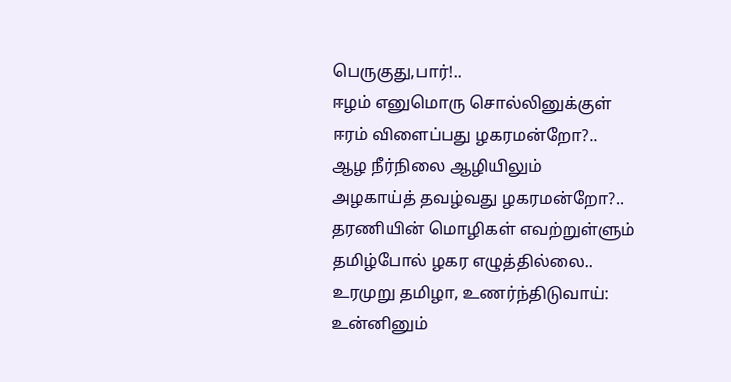பெருகுது,பார்!..
ஈழம் எனுமொரு சொல்லினுக்குள்
ஈரம் விளைப்பது ழகரமன்றோ?..
ஆழ நீர்நிலை ஆழியிலும்
அழகாய்த் தவழ்வது ழகரமன்றோ?..
தரணியின் மொழிகள் எவற்றுள்ளும்
தமிழ்போல் ழகர எழுத்தில்லை..
உரமுறு தமிழா, உணர்ந்திடுவாய்:
உன்னினும்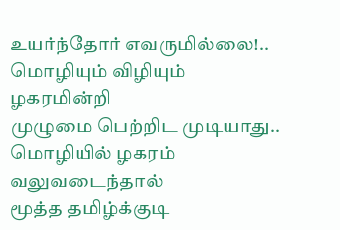உயர்ந்தோர் எவருமில்லை!..
மொழியும் விழியும் ழகரமின்றி
முழுமை பெற்றிட முடியாது..
மொழியில் ழகரம் வலுவடைந்தால்
மூத்த தமிழ்க்குடி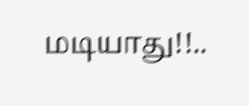மடியாது!!..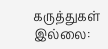கருத்துகள் இல்லை: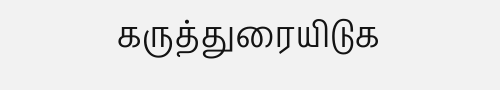கருத்துரையிடுக